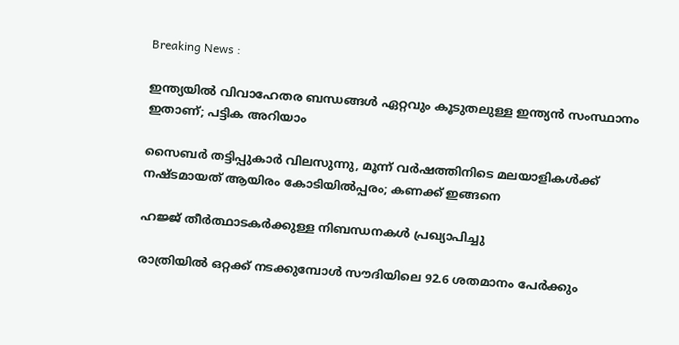Breaking News :

ഇന്ത്യയില്‍ വിവാഹേതര ബന്ധങ്ങള്‍ ഏറ്റവും കൂടുതലുള്ള ഇന്ത്യന്‍ സംസ്ഥാനം ഇതാണ്; പട്ടിക അറിയാം

സൈബര്‍ തട്ടിപ്പുകാര്‍ വിലസുന്നു, മൂന്ന് വര്‍ഷത്തിനിടെ മലയാളികള്‍ക്ക് നഷ്ടമായത് ആയിരം കോടിയില്‍പ്പരം; കണക്ക് ഇങ്ങനെ

ഹജ്ജ് തീർത്ഥാടകർക്കുള്ള നിബന്ധനകൾ പ്രഖ്യാപിച്ചു

രാത്രിയിൽ ഒറ്റക്ക് നടക്കുമ്പോൾ സൗദിയിലെ 92.6 ശതമാനം പേർക്കും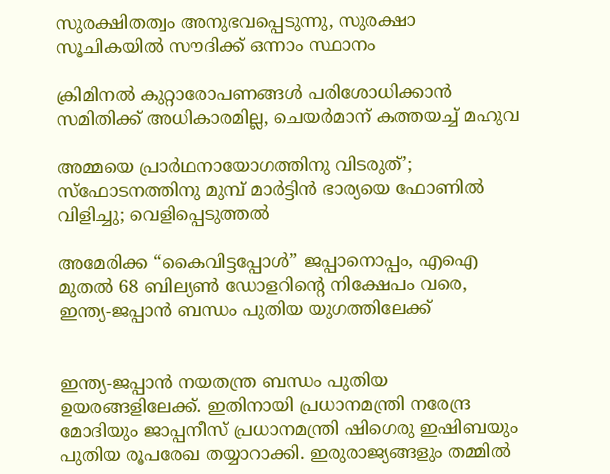സുരക്ഷിതത്വം അനുഭവപ്പെടുന്നു, സുരക്ഷാ സൂചികയിൽ സൗദിക്ക് ഒന്നാം സ്ഥാനം

ക്രിമിനല്‍ കുറ്റാരോപണങ്ങള്‍ പരിശോധിക്കാന്‍ സമിതിക്ക്‌ അധികാരമില്ല, ചെയര്‍മാന്‌ കത്തയച്ച് മഹുവ

അമ്മയെ പ്രാര്‍ഥനായോഗത്തിനു വിടരുത്’; സ്‌ഫോടനത്തിനു മുമ്പ് മാര്‍ട്ടിന്‍ ഭാര്യയെ ഫോണില്‍ വിളിച്ചു; വെളിപ്പെടുത്തല്‍

അമേരിക്ക “കൈവിട്ടപ്പോള്‍” ജപ്പാനൊപ്പം, എഐ മുതല്‍ 68 ബില്യൺ ഡോളറിൻ്റെ നിക്ഷേപം വരെ, ഇന്ത്യ-ജപ്പാൻ ബന്ധം പുതിയ യുഗത്തിലേക്ക്


ഇന്ത്യ-ജപ്പാൻ നയതന്ത്ര ബന്ധം പുതിയ ഉയരങ്ങളിലേക്ക്. ഇതിനായി പ്രധാനമന്ത്രി നരേന്ദ്ര മോദിയും ജാപ്പനീസ് പ്രധാനമന്ത്രി ഷിഗെരു ഇഷിബയും പുതിയ രൂപരേഖ തയ്യാറാക്കി. ഇരുരാജ്യങ്ങളും തമ്മില്‍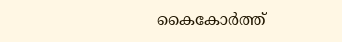കൈകോര്‍ത്ത്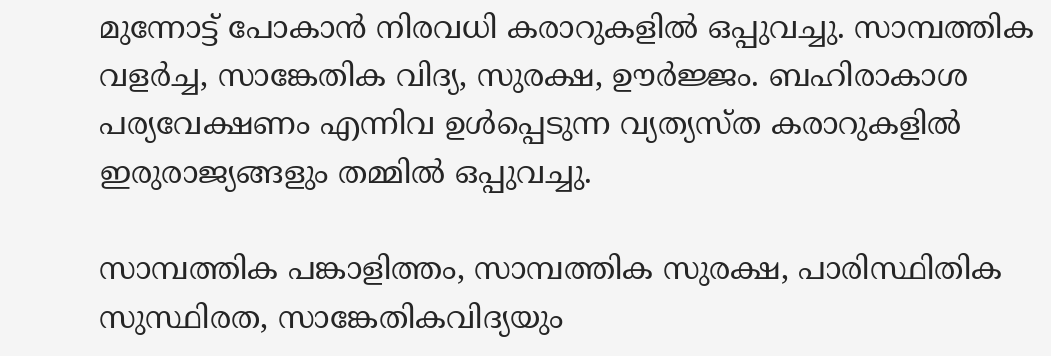മുന്നോട്ട് പോകാൻ നിരവധി കരാറുകളില്‍ ഒപ്പുവച്ചു. സാമ്പത്തിക വളർച്ച, സാങ്കേതിക വിദ്യ, സുരക്ഷ, ഊർജ്ജം. ബഹിരാകാശ പര്യവേക്ഷണം എന്നിവ ഉൾപ്പെടുന്ന വ്യത്യസ്‌ത കരാറുകളില്‍ ഇരുരാജ്യങ്ങളും തമ്മില്‍ ഒപ്പുവച്ചു.

സാമ്പത്തിക പങ്കാളിത്തം, സാമ്പത്തിക സുരക്ഷ, പാരിസ്ഥിതിക സുസ്ഥിരത, സാങ്കേതികവിദ്യയും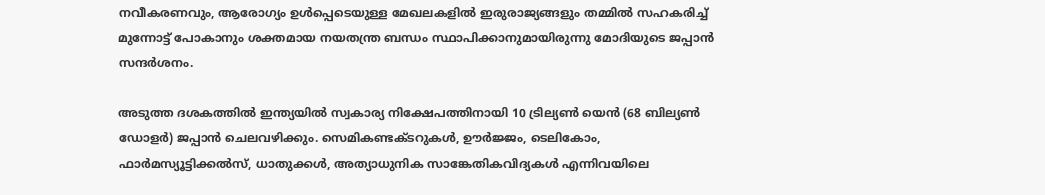നവീകരണവും, ആരോഗ്യം ഉള്‍പ്പെടെയുള്ള മേഖലകളില്‍ ഇരുരാജ്യങ്ങളും തമ്മില്‍ സഹകരിച്ച് മുന്നോട്ട് പോകാനും ശക്തമായ നയതന്ത്ര ബന്ധം സ്ഥാപിക്കാനുമായിരുന്നു മോദിയുടെ ജപ്പാൻ സന്ദര്‍ശനം.

അടുത്ത ദശകത്തിൽ ഇന്ത്യയിൽ സ്വകാര്യ നിക്ഷേപത്തിനായി 10 ട്രില്യൺ യെൻ (68 ബില്യൺ ഡോളർ) ജപ്പാൻ ചെലവഴിക്കും. സെമികണ്ടക്‌ടറുകൾ, ഊർജ്ജം, ടെലികോം, ഫാർമസ്യൂട്ടിക്കൽസ്, ധാതുക്കൾ, അത്യാധുനിക സാങ്കേതികവിദ്യകൾ എന്നിവയിലെ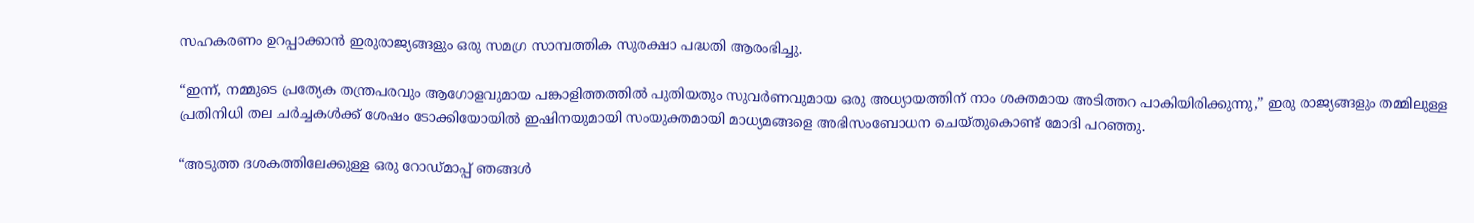സഹകരണം ഉറപ്പാക്കാൻ ഇരുരാജ്യങ്ങളും ഒരു സമഗ്ര സാമ്പത്തിക സുരക്ഷാ പദ്ധതി ആരംഭിച്ചു.

“ഇന്ന്, നമ്മുടെ പ്രത്യേക തന്ത്രപരവും ആഗോളവുമായ പങ്കാളിത്തത്തിൽ പുതിയതും സുവർണവുമായ ഒരു അധ്യായത്തിന് നാം ശക്തമായ അടിത്തറ പാകിയിരിക്കുന്നു,” ഇരു രാജ്യങ്ങളും തമ്മിലുള്ള പ്രതിനിധി തല ചർച്ചകൾക്ക് ശേഷം ടോക്കിയോയിൽ ഇഷിനയുമായി സംയുക്തമായി മാധ്യമങ്ങളെ അഭിസംബോധന ചെയ്‌തുകൊണ്ട് മോദി പറഞ്ഞു.

“അടുത്ത ദശകത്തിലേക്കുള്ള ഒരു റോഡ്‌മാപ്പ് ഞങ്ങൾ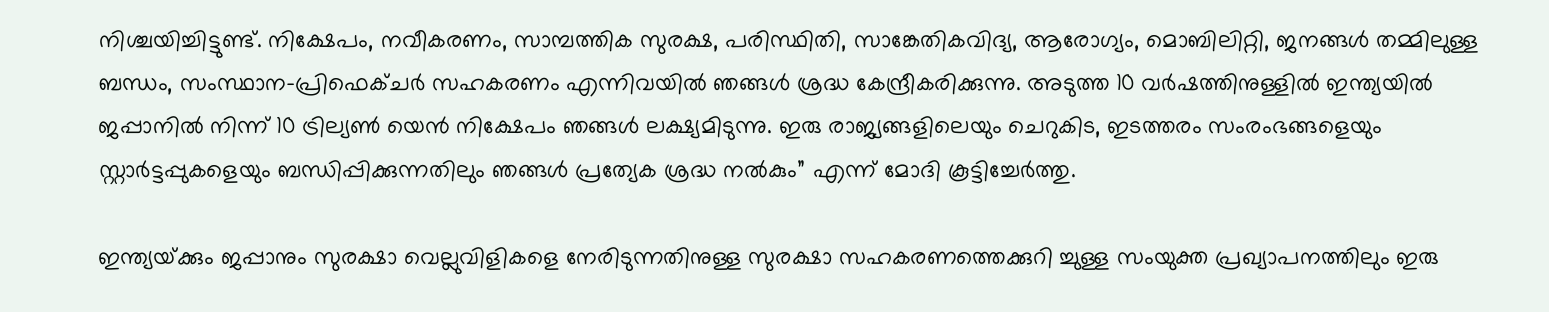നിശ്ചയിച്ചിട്ടുണ്ട്. നിക്ഷേപം, നവീകരണം, സാമ്പത്തിക സുരക്ഷ, പരിസ്ഥിതി, സാങ്കേതികവിദ്യ, ആരോഗ്യം, മൊബിലിറ്റി, ജനങ്ങൾ തമ്മിലുള്ള ബന്ധം, സംസ്ഥാന-പ്രിഫെക്ചർ സഹകരണം എന്നിവയിൽ ഞങ്ങള്‍ ശ്രദ്ധ കേന്ദ്രീകരിക്കുന്നു. അടുത്ത 10 വർഷത്തിനുള്ളിൽ ഇന്ത്യയിൽ ജപ്പാനിൽ നിന്ന് 10 ട്രില്യൺ യെൻ നിക്ഷേപം ഞങ്ങൾ ലക്ഷ്യമിടുന്നു. ഇരു രാജ്യങ്ങളിലെയും ചെറുകിട, ഇടത്തരം സംരംഭങ്ങളെയും സ്റ്റാർട്ടപ്പുകളെയും ബന്ധിപ്പിക്കുന്നതിലും ഞങ്ങൾ പ്രത്യേക ശ്രദ്ധ നൽകും” എന്ന് മോദി കൂട്ടിച്ചേര്‍ത്തു.

ഇന്ത്യയ്‌ക്കും ജപ്പാനും സുരക്ഷാ വെല്ലുവിളികളെ നേരിടുന്നതിനുള്ള സുരക്ഷാ സഹകരണത്തെക്കുറി ച്ചുള്ള സംയുക്ത പ്രഖ്യാപനത്തിലും ഇരു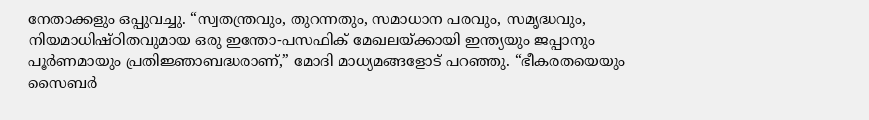നേതാക്കളും ഒപ്പുവച്ചു. “സ്വതന്ത്രവും, തുറന്നതും, സമാധാന പരവും, സമൃദ്ധവും, നിയമാധിഷ്ഠിതവുമായ ഒരു ഇന്തോ-പസഫിക് മേഖലയ്ക്കായി ഇന്ത്യയും ജപ്പാനും പൂർണമായും പ്രതിജ്ഞാബദ്ധരാണ്,” മോദി മാധ്യമങ്ങളോട് പറഞ്ഞു. “ഭീകരതയെയും സൈബർ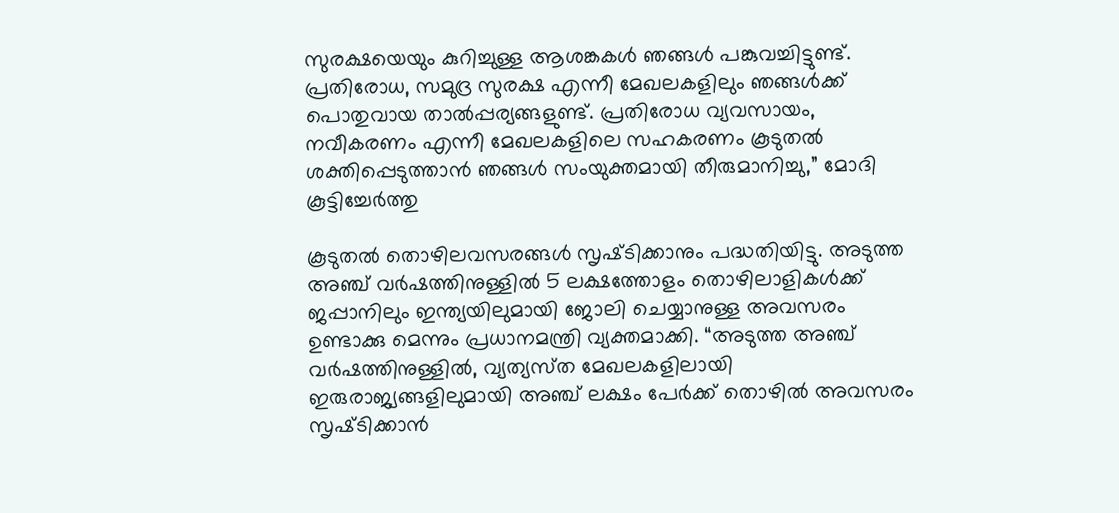സുരക്ഷയെയും കുറിച്ചുള്ള ആശങ്കകൾ ഞങ്ങൾ പങ്കുവച്ചിട്ടുണ്ട്. പ്രതിരോധ, സമുദ്ര സുരക്ഷ എന്നീ മേഖലകളിലും ഞങ്ങൾക്ക് പൊതുവായ താൽപ്പര്യങ്ങളുണ്ട്. പ്രതിരോധ വ്യവസായം, നവീകരണം എന്നീ മേഖലകളിലെ സഹകരണം കൂടുതൽ ശക്തിപ്പെടുത്താൻ ഞങ്ങൾ സംയുക്തമായി തീരുമാനിച്ചു,” മോദി കൂട്ടിച്ചേര്‍ത്തു

കൂടുതല്‍ തൊഴിലവസരങ്ങള്‍ സൃഷ്‌ടിക്കാനും പദ്ധതിയിട്ടു. അടുത്ത അഞ്ച് വർഷത്തിനുള്ളിൽ 5 ലക്ഷത്തോളം തൊഴിലാളികള്‍ക്ക് ജപ്പാനിലും ഇന്ത്യയിലുമായി ജോലി ചെയ്യാനുള്ള അവസരം ഉണ്ടാക്കു മെന്നും പ്രധാനമന്ത്രി വ്യക്തമാക്കി. “അടുത്ത അഞ്ച് വർഷത്തിനുള്ളിൽ, വ്യത്യസ്‌ത മേഖലകളിലായി ഇരുരാജ്യങ്ങളിലുമായി അഞ്ച് ലക്ഷം പേര്‍ക്ക് തൊഴില്‍ അവസരം സൃഷ്‌ടിക്കാൻ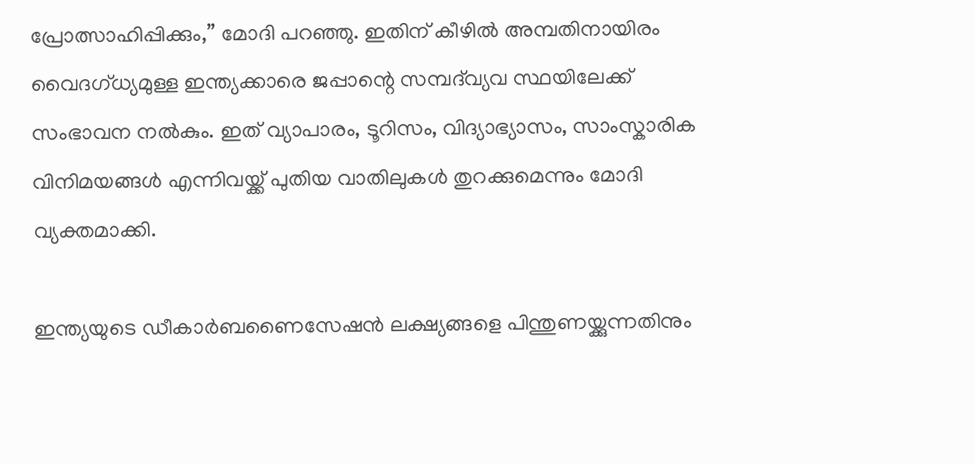പ്രോത്സാഹിപ്പിക്കും,” മോദി പറഞ്ഞു. ഇതിന് കീഴിൽ അമ്പതിനായിരം വൈദഗ്ധ്യമുള്ള ഇന്ത്യക്കാരെ ജപ്പാന്റെ സമ്പദ്‌വ്യവ സ്ഥയിലേക്ക് സംഭാവന നൽകും. ഇത് വ്യാപാരം, ടൂറിസം, വിദ്യാഭ്യാസം, സാംസ്കാരിക വിനിമയങ്ങൾ എന്നിവയ്ക്ക് പുതിയ വാതിലുകൾ തുറക്കുമെന്നും മോദി വ്യക്തമാക്കി.

ഇന്ത്യയുടെ ഡീകാർബണൈസേഷൻ ലക്ഷ്യങ്ങളെ പിന്തുണയ്ക്കുന്നതിനും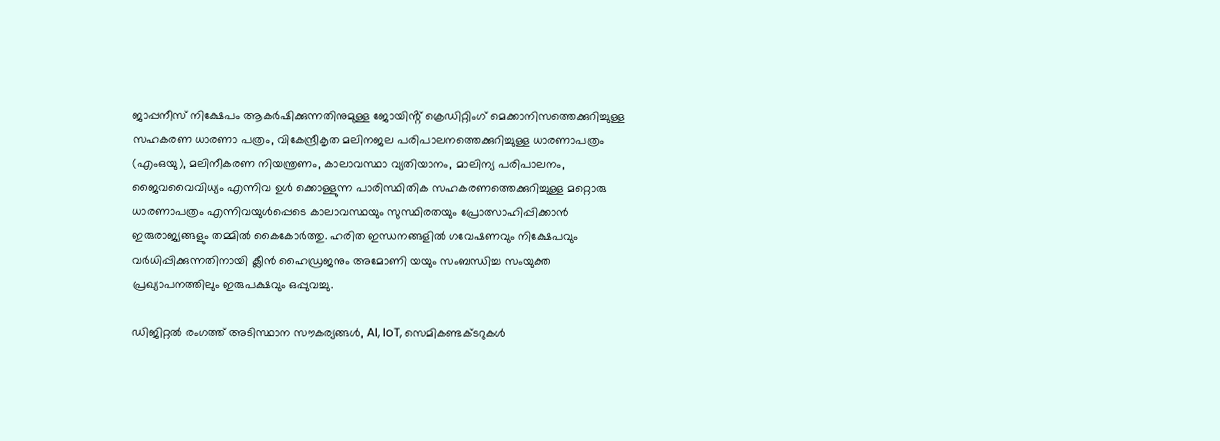ജാപ്പനീസ് നിക്ഷേപം ആകർഷിക്കുന്നതിനുമുള്ള ജോയിൻ്റ് ക്രെഡിറ്റിംഗ് മെക്കാനിസത്തെക്കുറിച്ചുള്ള സഹകരണ ധാരണാ പത്രം, വികേന്ദ്രീകൃത മലിനജല പരിപാലനത്തെക്കുറിച്ചുള്ള ധാരണാപത്രം (എംഒയു), മലിനീകരണ നിയന്ത്രണം, കാലാവസ്ഥാ വ്യതിയാനം, മാലിന്യ പരിപാലനം, ജൈവവൈവിധ്യം എന്നിവ ഉൾ ക്കൊള്ളുന്ന പാരിസ്ഥിതിക സഹകരണത്തെക്കുറിച്ചുള്ള മറ്റൊരു ധാരണാപത്രം എന്നിവയുൾപ്പെടെ കാലാവസ്ഥയും സുസ്ഥിരതയും പ്രോത്സാഹിപ്പിക്കാൻ ഇരുരാജ്യങ്ങളും തമ്മില്‍ കൈകോര്‍ത്തു. ഹരിത ഇന്ധനങ്ങളിൽ ഗവേഷണവും നിക്ഷേപവും വർധിപ്പിക്കുന്നതിനായി ക്ലീൻ ഹൈഡ്രജനും അമോണി യയും സംബന്ധിച്ച സംയുക്ത പ്രഖ്യാപനത്തിലും ഇരുപക്ഷവും ഒപ്പുവച്ചു.

ഡിജിറ്റൽ രംഗത്ത് അടിസ്ഥാന സൗകര്യങ്ങൾ, AI, IoT, സെമികണ്ടക്‌ടറുകൾ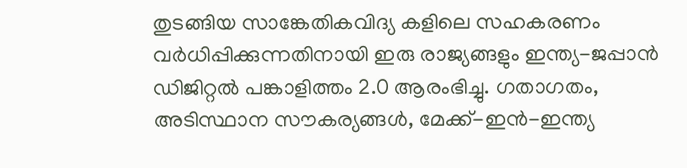തുടങ്ങിയ സാങ്കേതികവിദ്യ കളിലെ സഹകരണം വർധിപ്പിക്കുന്നതിനായി ഇരു രാജ്യങ്ങളും ഇന്ത്യ-ജപ്പാൻ ഡിജിറ്റൽ പങ്കാളിത്തം 2.0 ആരംഭിച്ചു. ഗതാഗതം, അടിസ്ഥാന സൗകര്യങ്ങൾ, മേക്ക്-ഇൻ-ഇന്ത്യ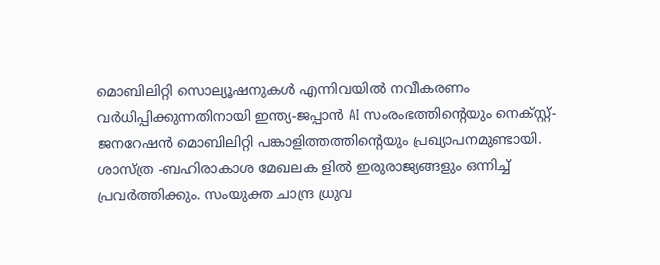മൊബിലിറ്റി സൊല്യൂഷനുകൾ എന്നിവയിൽ നവീകരണം വർധിപ്പിക്കുന്നതിനായി ഇന്ത്യ-ജപ്പാൻ AI സംരംഭത്തിന്റെയും നെക്സ്റ്റ്-ജനറേഷൻ മൊബിലിറ്റി പങ്കാളിത്തത്തിൻ്റെയും പ്രഖ്യാപനമുണ്ടായി. ശാസ്‌ത്ര -ബഹിരാകാശ മേഖലക ളിൽ ഇരുരാജ്യങ്ങളും ഒന്നിച്ച് പ്രവര്‍ത്തിക്കും. സംയുക്ത ചാന്ദ്ര ധ്രുവ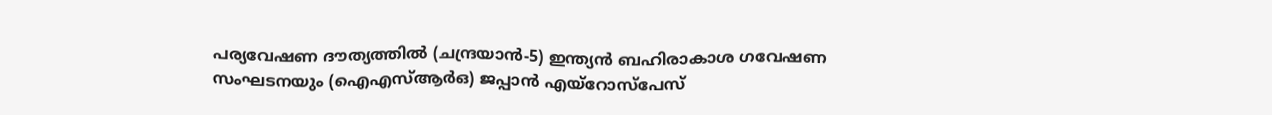പര്യവേഷണ ദൗത്യത്തിൽ (ചന്ദ്രയാൻ-5) ഇന്ത്യൻ ബഹിരാകാശ ഗവേഷണ സംഘടനയും (ഐഎസ്ആർഒ) ജപ്പാൻ എയ്‌റോസ്‌പേസ്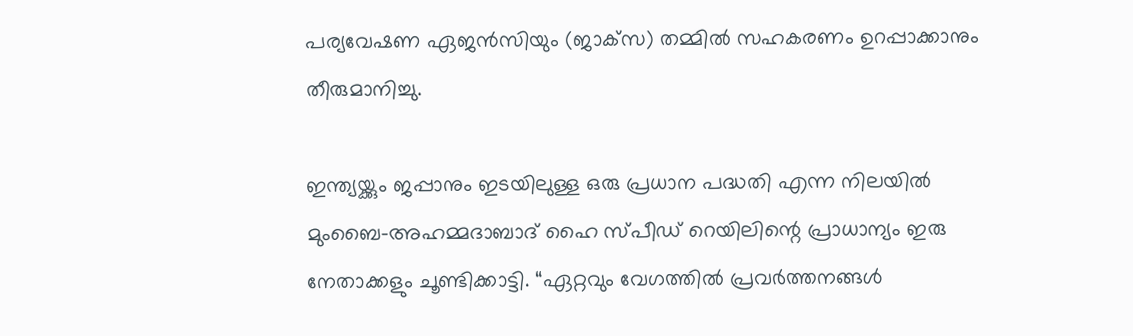പര്യവേഷണ ഏജൻസിയും (ജാക്‌സ) തമ്മിൽ സഹകരണം ഉറപ്പാക്കാനും തീരുമാനിച്ചു.

ഇന്ത്യയ്ക്കും ജപ്പാനും ഇടയിലുള്ള ഒരു പ്രധാന പദ്ധതി എന്ന നിലയിൽ മുംബൈ-അഹമ്മദാബാദ് ഹൈ സ്പീഡ് റെയിലിന്റെ പ്രാധാന്യം ഇരു നേതാക്കളും ചൂണ്ടിക്കാട്ടി. “ഏറ്റവും വേഗത്തിൽ പ്രവർത്തനങ്ങൾ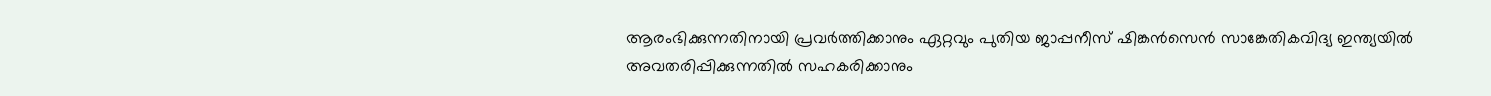ആരംഭിക്കുന്നതിനായി പ്രവർത്തിക്കാനും ഏറ്റവും പുതിയ ജാപ്പനീസ് ഷിങ്കൻസെൻ സാങ്കേതികവിദ്യ ഇന്ത്യയിൽ അവതരിപ്പിക്കുന്നതിൽ സഹകരിക്കാനും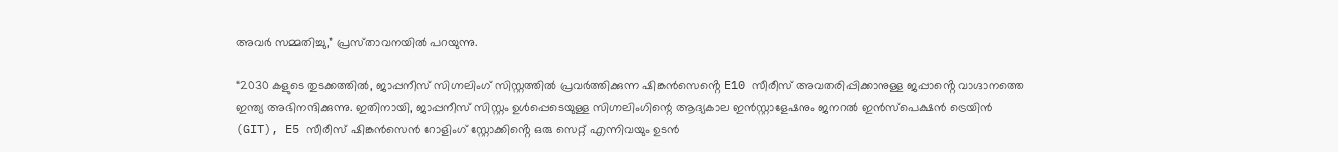അവർ സമ്മതിച്ചു,” പ്രസ്‌താവനയിൽ പറയുന്നു.

“2030 കളുടെ തുടക്കത്തിൽ, ജാപ്പനീസ് സിഗ്നലിംഗ് സിസ്റ്റത്തിൽ പ്രവർത്തിക്കുന്ന ഷിങ്കൻസെൻ്റെ E10 സീരീസ് അവതരിപ്പിക്കാനുള്ള ജപ്പാൻ്റെ വാഗ്ദാനത്തെ ഇന്ത്യ അഭിനന്ദിക്കുന്നു. ഇതിനായി, ജാപ്പനീസ് സിസ്റ്റം ഉൾപ്പെടെയുള്ള സിഗ്നലിംഗിന്റെ ആദ്യകാല ഇൻസ്റ്റാളേഷനും ജനറൽ ഇൻസ്പെക്ഷൻ ട്രെയിൻ (GIT), E5 സീരീസ് ഷിങ്കൻസെൻ റോളിംഗ് സ്റ്റോക്കിൻ്റെ ഒരു സെറ്റ് എന്നിവയും ഉടൻ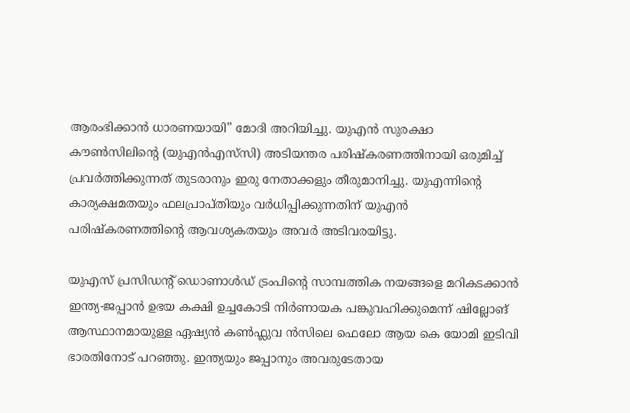ആരംഭിക്കാൻ ധാരണയായി” മോദി അറിയിച്ചു. യുഎൻ സുരക്ഷാ കൗൺസിലിൻ്റെ (യുഎൻ‌എസ്‌സി) അടിയന്തര പരിഷ്കരണത്തിനായി ഒരുമിച്ച് പ്രവർത്തിക്കുന്നത് തുടരാനും ഇരു നേതാക്കളും തീരുമാനിച്ചു. യുഎന്നിൻ്റെ കാര്യക്ഷമതയും ഫലപ്രാപ്തിയും വർധിപ്പിക്കുന്നതിന് യുഎൻ പരിഷ്കരണത്തിൻ്റെ ആവശ്യകതയും അവർ അടിവരയിട്ടു.

യുഎസ് പ്രസിഡൻ്റ് ഡൊണാൾഡ് ട്രംപിൻ്റെ സാമ്പത്തിക നയങ്ങളെ മറികടക്കാൻ ഇന്ത്യ-ജപ്പാൻ ഉഭയ കക്ഷി ഉച്ചകോടി നിര്‍ണായക പങ്കുവഹിക്കുമെന്ന് ഷില്ലോങ് ആസ്ഥാനമായുള്ള ഏഷ്യൻ കൺഫ്ലുവ ൻസിലെ ഫെലോ ആയ കെ യോമി ഇടിവി ഭാരതിനോട് പറഞ്ഞു. ഇന്ത്യയും ജപ്പാനും അവരുടേതായ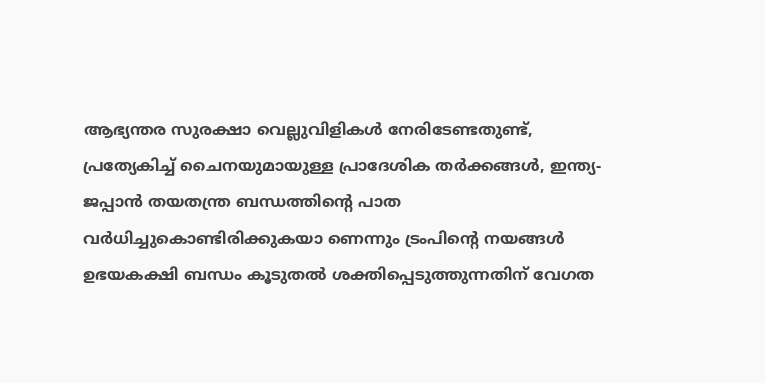ആഭ്യന്തര സുരക്ഷാ വെല്ലുവിളികൾ നേരിടേണ്ടതുണ്ട്, പ്രത്യേകിച്ച് ചൈനയുമായുള്ള പ്രാദേശിക തർക്കങ്ങൾ, ഇന്ത്യ-ജപ്പാൻ തയതന്ത്ര ബന്ധത്തിൻ്റെ പാത വർധിച്ചുകൊണ്ടിരിക്കുകയാ ണെന്നും ട്രംപിൻ്റെ നയങ്ങൾ ഉഭയകക്ഷി ബന്ധം കൂടുതൽ ശക്തിപ്പെടുത്തുന്നതിന് വേഗത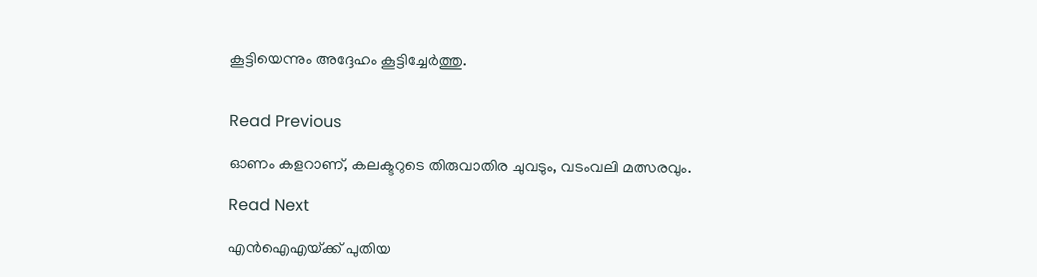കൂട്ടിയെന്നും അദ്ദേഹം കൂട്ടിച്ചേര്‍ത്തു.


Read Previous

ഓണം കളറാണ്, കലക്ടറുടെ തിരുവാതിര ചുവടും, വടംവലി മത്സരവും.

Read Next

എന്‍ഐഎയ്‌ക്ക് പുതിയ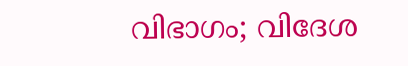വിഭാഗം; വിദേശ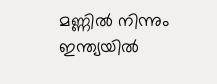മണ്ണില്‍ നിന്നും ഇന്ത്യയില്‍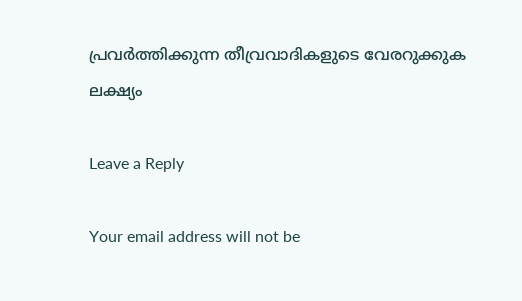പ്രവര്‍ത്തിക്കുന്ന തീവ്രവാദികളുടെ വേരറുക്കുക ലക്ഷ്യം

Leave a Reply

Your email address will not be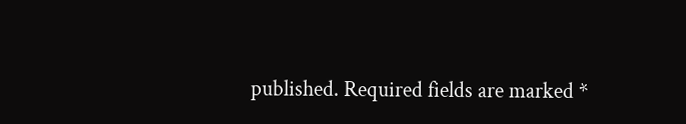published. Required fields are marked *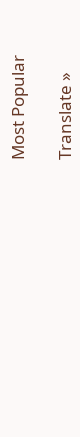Most Popular

Translate »